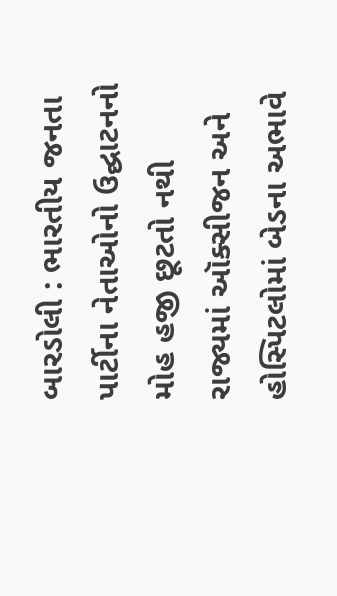બારડોલી : ભારતીય જનતા પાર્ટીના નેતાઓનો ઉદ્ઘાટનનો મોહ હજી છૂટતો નથી રાજ્યમાં ઑક્સીજન અને હોસ્પિટલોમાં બેડના અભાવે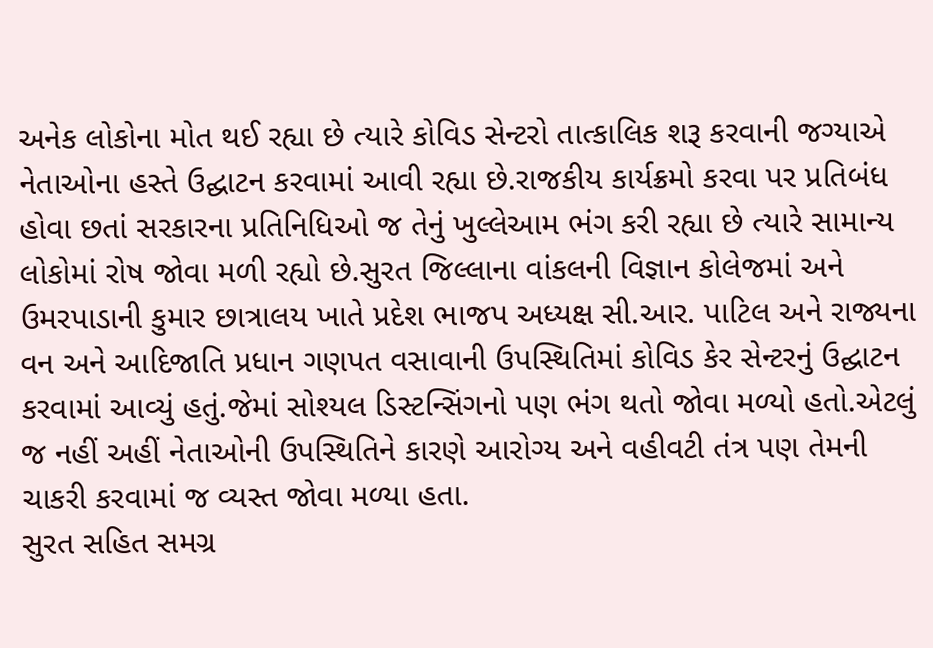અનેક લોકોના મોત થઈ રહ્યા છે ત્યારે કોવિડ સેન્ટરો તાત્કાલિક શરૂ કરવાની જગ્યાએ નેતાઓના હસ્તે ઉદ્ઘાટન કરવામાં આવી રહ્યા છે.રાજકીય કાર્યક્રમો કરવા પર પ્રતિબંધ હોવા છતાં સરકારના પ્રતિનિધિઓ જ તેનું ખુલ્લેઆમ ભંગ કરી રહ્યા છે ત્યારે સામાન્ય લોકોમાં રોષ જોવા મળી રહ્યો છે.સુરત જિલ્લાના વાંકલની વિજ્ઞાન કોલેજમાં અને ઉમરપાડાની કુમાર છાત્રાલય ખાતે પ્રદેશ ભાજપ અધ્યક્ષ સી.આર. પાટિલ અને રાજ્યના વન અને આદિજાતિ પ્રધાન ગણપત વસાવાની ઉપસ્થિતિમાં કોવિડ કેર સેન્ટરનું ઉદ્ઘાટન કરવામાં આવ્યું હતું.જેમાં સોશ્યલ ડિસ્ટન્સિંગનો પણ ભંગ થતો જોવા મળ્યો હતો.એટલું જ નહીં અહીં નેતાઓની ઉપસ્થિતિને કારણે આરોગ્ય અને વહીવટી તંત્ર પણ તેમની ચાકરી કરવામાં જ વ્યસ્ત જોવા મળ્યા હતા.
સુરત સહિત સમગ્ર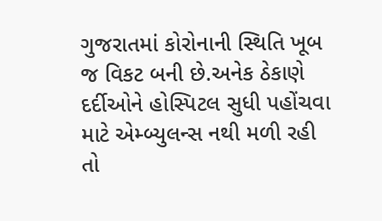ગુજરાતમાં કોરોનાની સ્થિતિ ખૂબ જ વિકટ બની છે.અનેક ઠેકાણે દર્દીઓને હોસ્પિટલ સુધી પહોંચવા માટે એમ્બ્યુલન્સ નથી મળી રહી તો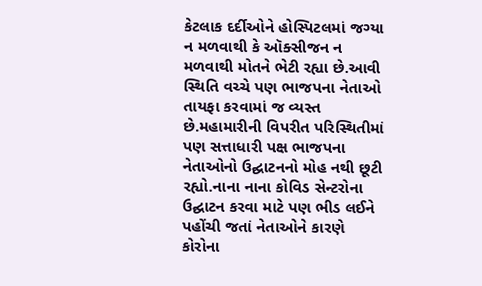કેટલાક દર્દીઓને હોસ્પિટલમાં જગ્યા ન મળવાથી કે ઑક્સીજન ન મળવાથી મોતને ભેટી રહ્યા છે.આવી સ્થિતિ વચ્ચે પણ ભાજપના નેતાઓ તાયફા કરવામાં જ વ્યસ્ત છે.મહામારીની વિપરીત પરિસ્થિતીમાં પણ સત્તાધારી પક્ષ ભાજપના નેતાઓનો ઉદ્ઘાટનનો મોહ નથી છૂટી રહ્યો.નાના નાના કોવિડ સેન્ટરોના ઉદ્ઘાટન કરવા માટે પણ ભીડ લઈને પહોંચી જતાં નેતાઓને કારણે કોરોના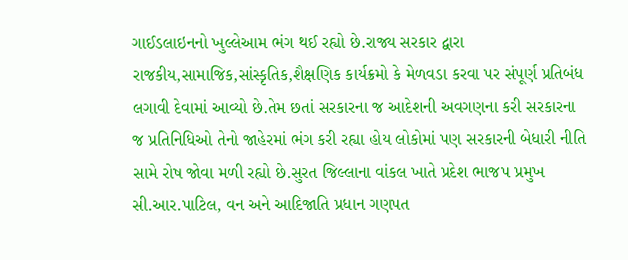ગાઈડલાઇનનો ખુલ્લેઆમ ભંગ થઈ રહ્યો છે.રાજ્ય સરકાર દ્વારા રાજકીય,સામાજિક,સાંસ્કૃતિક,શૈક્ષણિક કાર્યક્રમો કે મેળવડા કરવા પર સંપૂર્ણ પ્રતિબંધ લગાવી દેવામાં આવ્યો છે.તેમ છતાં સરકારના જ આદેશની અવગણના કરી સરકારના જ પ્રતિનિધિઓ તેનો જાહેરમાં ભંગ કરી રહ્યા હોય લોકોમાં પણ સરકારની બેધારી નીતિ સામે રોષ જોવા મળી રહ્યો છે.સુરત જિલ્લાના વાંકલ ખાતે પ્રદેશ ભાજપ પ્રમુખ સી.આર.પાટિલ, વન અને આદિજાતિ પ્રધાન ગણપત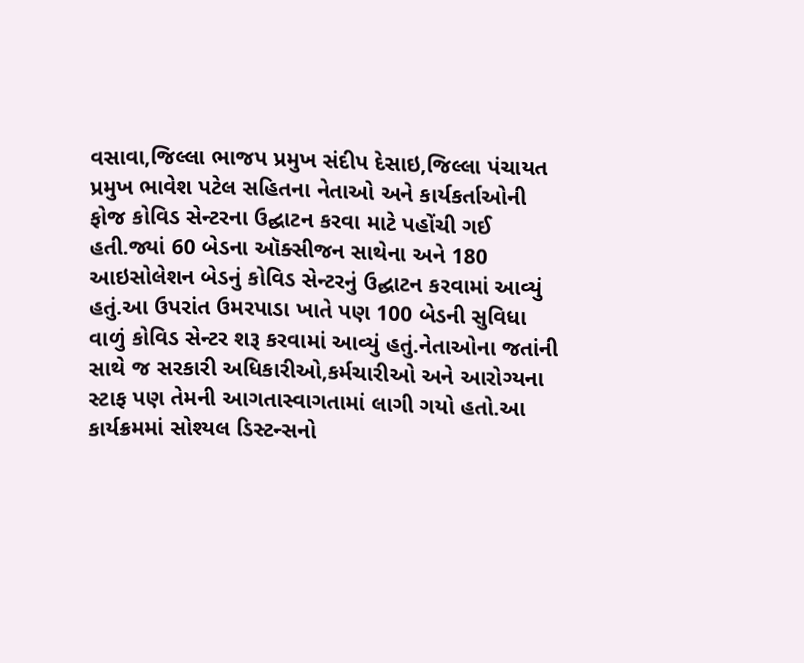વસાવા,જિલ્લા ભાજપ પ્રમુખ સંદીપ દેસાઇ,જિલ્લા પંચાયત પ્રમુખ ભાવેશ પટેલ સહિતના નેતાઓ અને કાર્યકર્તાઓની ફોજ કોવિડ સેન્ટરના ઉદ્ઘાટન કરવા માટે પહોંચી ગઈ હતી.જ્યાં 60 બેડના ઑક્સીજન સાથેના અને 180 આઇસોલેશન બેડનું કોવિડ સેન્ટરનું ઉદ્ઘાટન કરવામાં આવ્યું હતું.આ ઉપરાંત ઉમરપાડા ખાતે પણ 100 બેડની સુવિધા વાળું કોવિડ સેન્ટર શરૂ કરવામાં આવ્યું હતું.નેતાઓના જતાંની સાથે જ સરકારી અધિકારીઓ,કર્મચારીઓ અને આરોગ્યના સ્ટાફ પણ તેમની આગતાસ્વાગતામાં લાગી ગયો હતો.આ કાર્યક્રમમાં સોશ્યલ ડિસ્ટન્સનો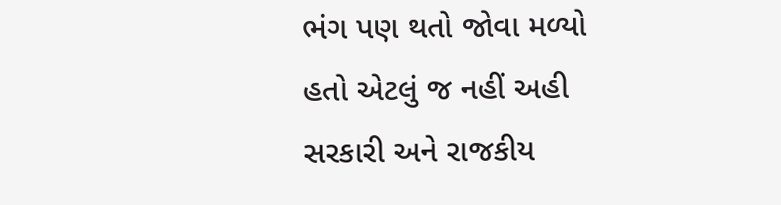ભંગ પણ થતો જોવા મળ્યો હતો એટલું જ નહીં અહી સરકારી અને રાજકીય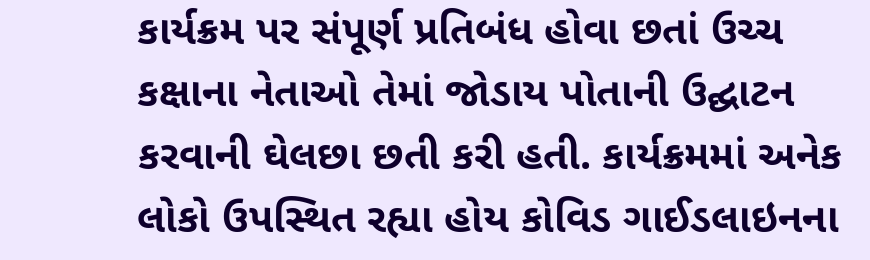કાર્યક્રમ પર સંપૂર્ણ પ્રતિબંધ હોવા છતાં ઉચ્ચ કક્ષાના નેતાઓ તેમાં જોડાય પોતાની ઉદ્ઘાટન કરવાની ઘેલછા છતી કરી હતી. કાર્યક્રમમાં અનેક લોકો ઉપસ્થિત રહ્યા હોય કોવિડ ગાઈડલાઇનના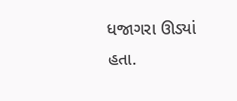ધજાગરા ઊડ્યાં હતા.